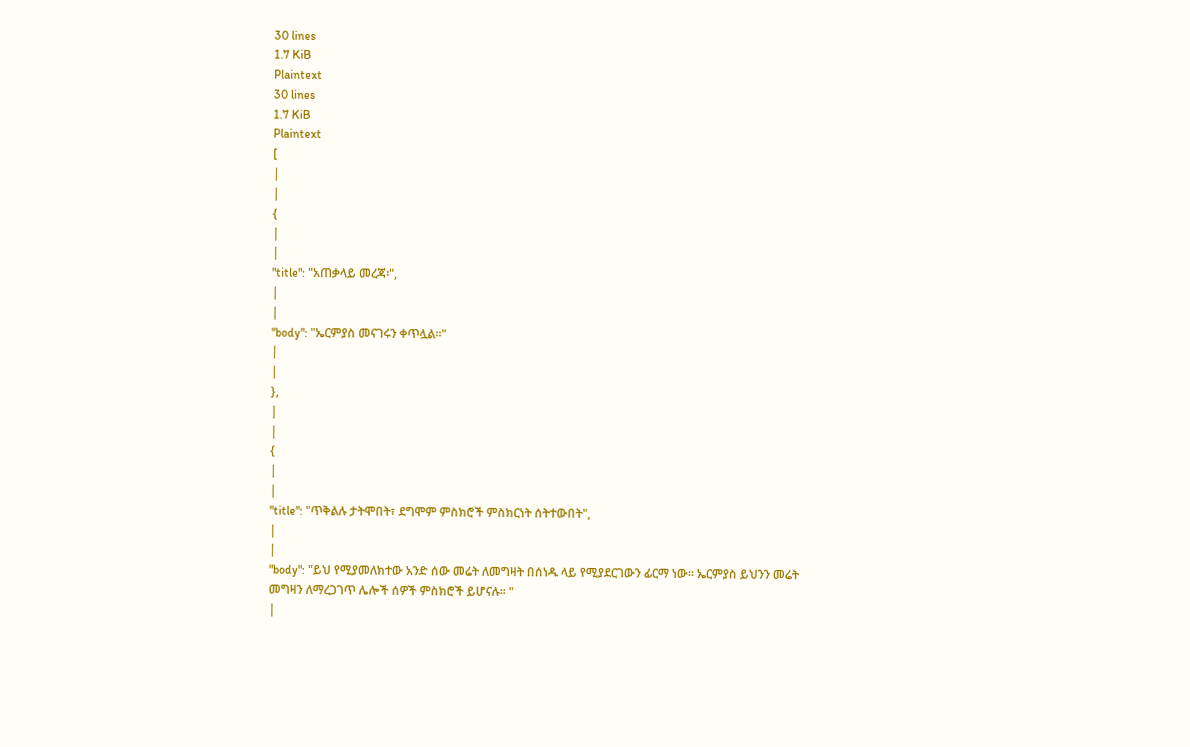30 lines
1.7 KiB
Plaintext
30 lines
1.7 KiB
Plaintext
[
|
|
{
|
|
"title": "አጠቃላይ መረጃ፡",
|
|
"body": "ኤርምያስ መናገሩን ቀጥሏል፡፡"
|
|
},
|
|
{
|
|
"title": "ጥቅልሉ ታትሞበት፣ ደግሞም ምስክሮች ምስክርነት ሰትተውበት",
|
|
"body": "ይህ የሚያመለክተው አንድ ሰው መሬት ለመግዛት በሰነዱ ላይ የሚያደርገውን ፊርማ ነው፡፡ ኤርምያስ ይህንን መሬት መግዛን ለማረጋገጥ ሌሎች ሰዎች ምስክሮች ይሆናሉ፡፡ "
|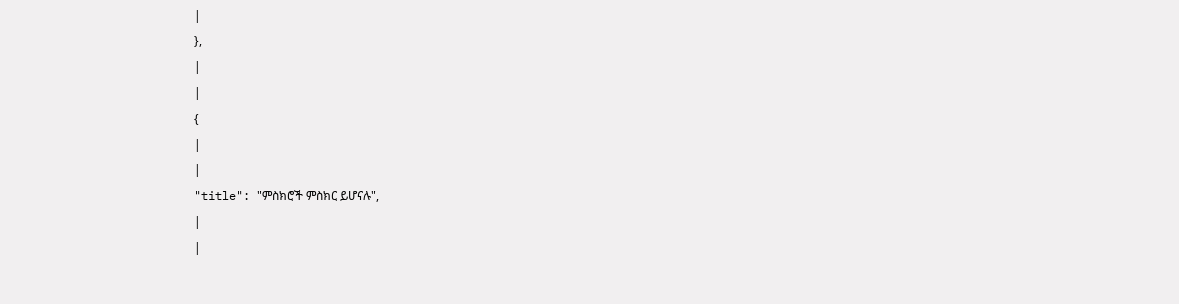|
},
|
|
{
|
|
"title": "ምስክሮች ምስክር ይሆናሉ",
|
|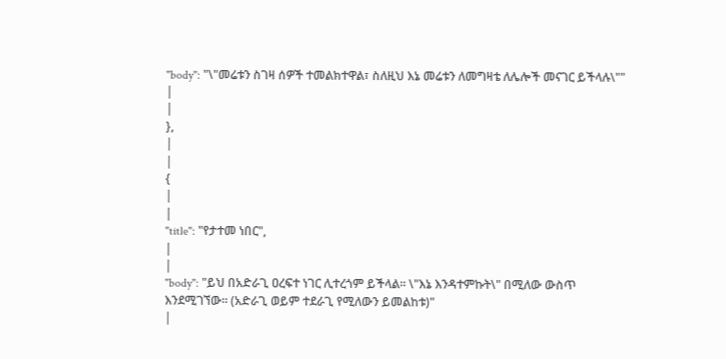"body": "\"መሬቱን ስገዛ ሰዎች ተመልክተዋል፣ ስለዚህ እኔ መሬቱን ለመግዛቴ ለሌሎች መናገር ይችላሉ\""
|
|
},
|
|
{
|
|
"title": "የታተመ ነበር",
|
|
"body": "ይህ በአድራጊ ዐረፍተ ነገር ሊተረጎም ይችላል፡፡ \"እኔ እንዳተምኩት\" በሚለው ውስጥ እንደሚገኘው፡፡ (አድራጊ ወይም ተደራጊ የሚለውን ይመልከቱ)"
|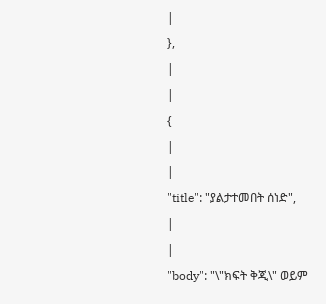|
},
|
|
{
|
|
"title": "ያልታተመበት ሰነድ",
|
|
"body": "\"ክፍት ቅጂ\" ወይም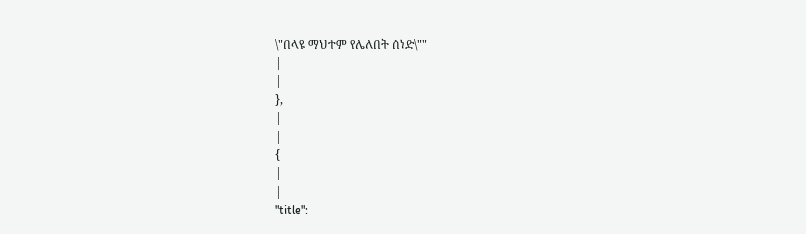\"በላዩ ማህተም የሌለበት ሰነድ\""
|
|
},
|
|
{
|
|
"title":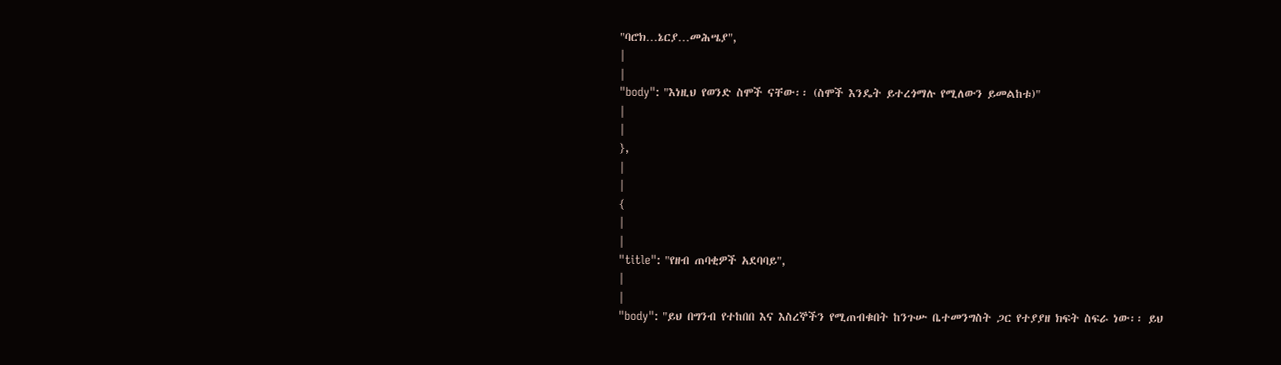"ባሮክ…ኔርያ…መሕሤያ",
|
|
"body": "እነዚህ የወንድ ስሞች ናቸው፡፡ (ስሞች እንዴት ይተረጎማሉ የሚለውን ይመልከቱ)"
|
|
},
|
|
{
|
|
"title": "የዘብ ጠባቂዎች አደባባይ",
|
|
"body": "ይህ በግንብ የተከበበ እና እስረኞችን የሚጠብቁበት ከንጉሡ ቤተመንግስት ጋር የተያያዘ ክፍት ስፍራ ነው፡፡ ይህ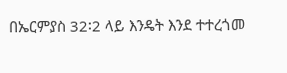በኤርምያስ 32፡2 ላይ እንዴት እንደ ተተረጎመ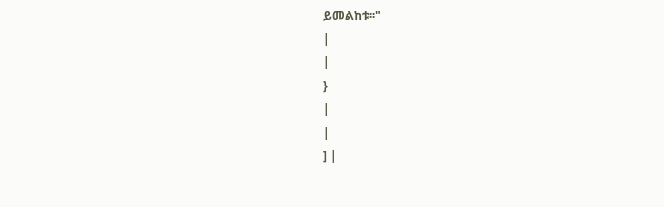ይመልከቱ፡፡"
|
|
}
|
|
] |